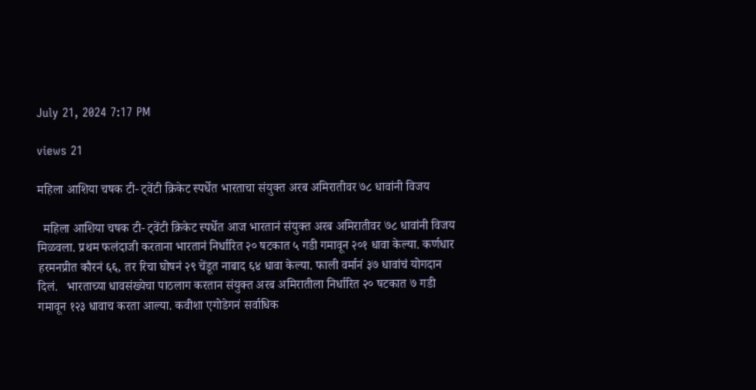July 21, 2024 7:17 PM

views 21

महिला आशिया चषक टी- ट्वेंटी क्रिकेट स्पर्धेत भारताचा संयुक्त अरब अमिरातीवर ७८ धावांनी विजय

  महिला आशिया चषक टी- ट्वेंटी क्रिकेट स्पर्धेत आज भारतानं संयुक्त अरब अमिरातीवर ७८ धावांनी विजय मिळवला. प्रथम फलंदाजी करताना भारतानं निर्धारित २० षटकात ५ गडी गमावून २०१ धावा केल्या. कर्णधार हरमनप्रीत कौरनं ६६, तर रिचा घोषनं २९ चेंडूत नाबाद ६४ धावा केल्या. फाली वर्मानं ३७ धावांचं योगदान दिलं.   भारताच्या धावसंख्येचा पाठलाग करतान संयुक्त अरब अमिरातीला निर्धारित २० षटकात ७ गडी गमावून १२३ धावाच करता आल्या. कवीशा एगोडेगनं सर्वाधिक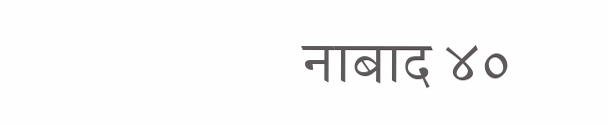नाबाद ४०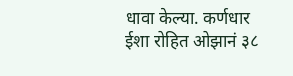धावा केल्या. कर्णधार ईशा रोहित ओझानं ३८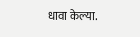धावा केल्या.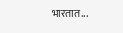भारतात...